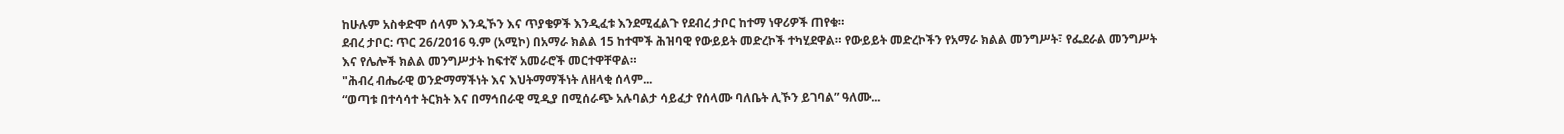ከሁሉም አስቀድሞ ሰላም እንዲኾን እና ጥያቄዎች እንዲፈቱ እንደሚፈልጉ የደብረ ታቦር ከተማ ነዋሪዎች ጠየቁ።
ደብረ ታቦር: ጥር 26/2016 ዓ.ም (አሚኮ) በአማራ ክልል 15 ከተሞች ሕዝባዊ የውይይት መድረኮች ተካሂደዋል። የውይይት መድረኮችን የአማራ ክልል መንግሥት፣ የፌደራል መንግሥት እና የሌሎች ክልል መንግሥታት ከፍተኛ አመራሮች መርተዋቸዋል።
"ሕብረ ብሔራዊ ወንድማማችነት እና እህትማማችነት ለዘላቂ ሰላም...
“ወጣቱ በተሳሳተ ትርክት እና በማኅበራዊ ሚዲያ በሚሰራጭ አሉባልታ ሳይፈታ የሰላሙ ባለቤት ሊኾን ይገባል” ዓለሙ...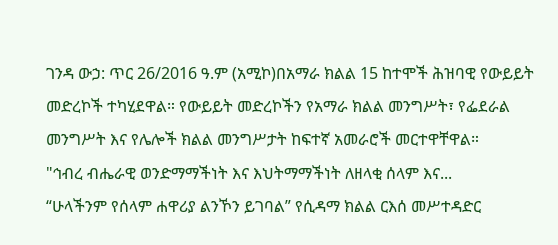ገንዳ ውኃ: ጥር 26/2016 ዓ.ም (አሚኮ)በአማራ ክልል 15 ከተሞች ሕዝባዊ የውይይት መድረኮች ተካሂደዋል። የውይይት መድረኮችን የአማራ ክልል መንግሥት፣ የፌደራል መንግሥት እና የሌሎች ክልል መንግሥታት ከፍተኛ አመራሮች መርተዋቸዋል።
"ኅብረ ብሔራዊ ወንድማማችነት እና እህትማማችነት ለዘላቂ ሰላም እና...
“ሁላችንም የሰላም ሐዋሪያ ልንኾን ይገባል” የሲዳማ ክልል ርእሰ መሥተዳድር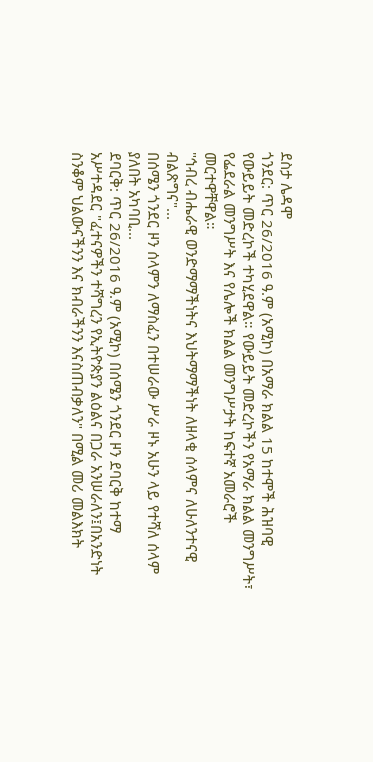ደስታ ሌዳሞ
ጎንደር: ጥር 26/2016 ዓ.ም (አሚኮ) በአማራ ክልል 15 ከተሞች ሕዝባዊ የውይይት መድረኮች ተካሂደዋል። የውይይት መድረኮችን የአማራ ክልል መንግሥት፣ የፌደራል መንግሥት እና የሌሎች ክልል መንግሥታት ከፍተኛ አመራሮች መርተዋቸዋል።
"ኅብረ ብሔራዊ ወንድማማችነትና እህትማማችነት ለዘላቂ ሰላምና ለሁለንተናዊ ብልጽግና"...
በሰሜን ጎንደር ዞን ሰላምን ለማስፈን በተሠራው ሥራ ዞኑ አሁን ላይ የተሻለ ሰላም ያለበት አካባቢ...
ደባርቅ: ጥር 26/2016 ዓ.ም (አሚኮ) በሰሜን ጎንደር ዞን ደባርቅ ከተማ አሥተዳደር "ፈተናዎችን ተሻግረን የኢትዮጵያን ልዕልና በጋራ አንሠራለን፤በአንድነት ስንቆም ህልውናችንን እና ክብራችንን እናስጠብቃለን" በሚል መሪ መልእክት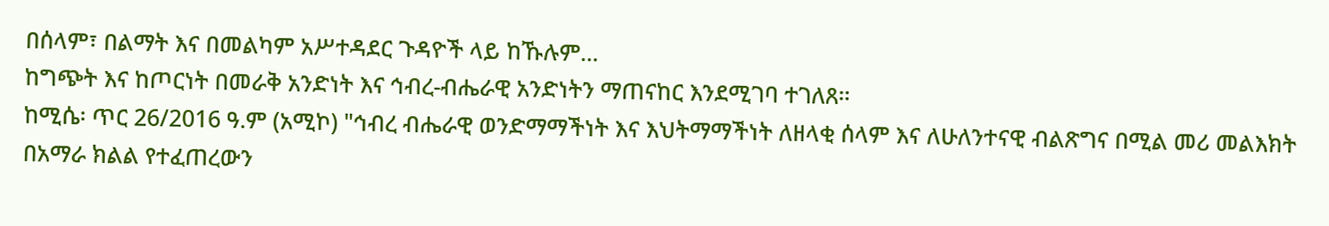በሰላም፣ በልማት እና በመልካም አሥተዳደር ጉዳዮች ላይ ከኹሉም...
ከግጭት እና ከጦርነት በመራቅ አንድነት እና ኅብረ-ብሔራዊ አንድነትን ማጠናከር እንደሚገባ ተገለጸ።
ከሚሴ፡ ጥር 26/2016 ዓ.ም (አሚኮ) "ኅብረ ብሔራዊ ወንድማማችነት እና እህትማማችነት ለዘላቂ ሰላም እና ለሁለንተናዊ ብልጽግና በሚል መሪ መልእክት በአማራ ክልል የተፈጠረውን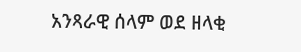አንጻራዊ ሰላም ወደ ዘላቂ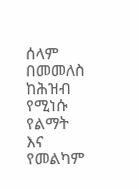ሰላም በመመለስ ከሕዝብ የሚነሱ የልማት እና የመልካም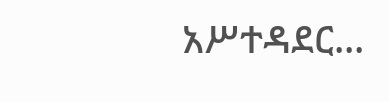አሥተዳደር...